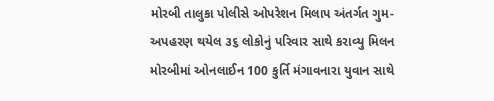મોરબી તાલુકા પોલીસે ઓપરેશન મિલાપ અંતર્ગત ગુમ-અપહરણ થયેલ ૩૬ લોકોનું પરિવાર સાથે કરાવ્યુ મિલન મોરબીમાં ઓનલાઈન 100 કુર્તિ મંગાવનારા યુવાન સાથે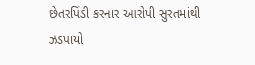છેતરપિંડી કરનાર આરોપી સુરતમાંથી ઝડપાયો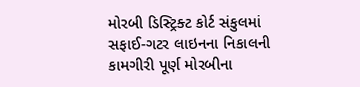મોરબી ડિસ્ટ્રિક્ટ કોર્ટ સંકુલમાં સફાઈ-ગટર લાઇનના નિકાલની કામગીરી પૂર્ણ મોરબીના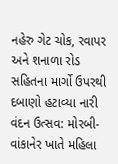નહેરુ ગેટ ચોક, રવાપર અને શનાળા રોડ સહિતના માર્ગો ઉપરથી દબાણો હટાવ્યા નારી વંદન ઉત્સવ: મોરબી-વાંકાનેર ખાતે મહિલા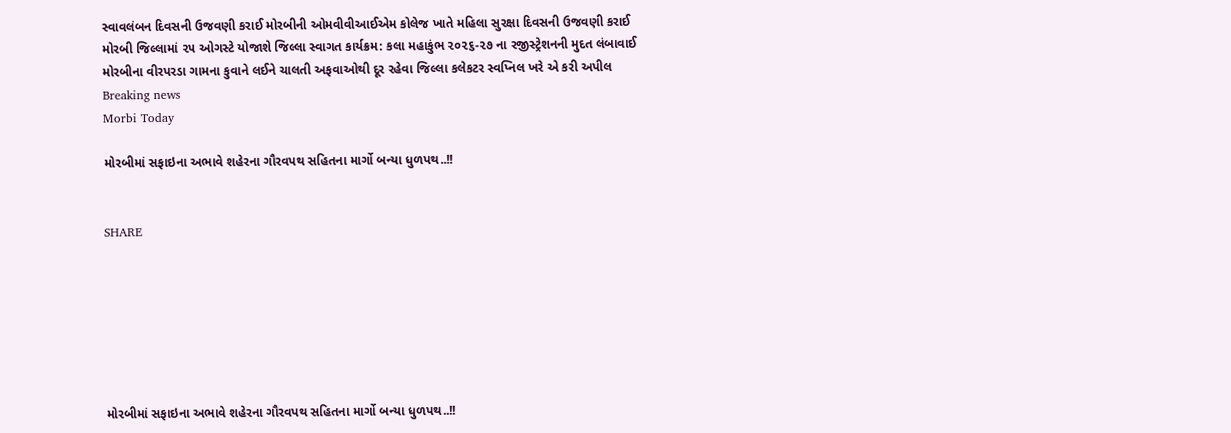સ્વાવલંબન દિવસની ઉજવણી કરાઈ મોરબીની ઓમવીવીઆઈએમ કોલેજ ખાતે મહિલા સુરક્ષા દિવસની ઉજવણી કરાઈ મોરબી જિલ્લામાં ૨૫ ઓગસ્ટે યોજાશે જિલ્લા સ્વાગત કાર્યક્રમ: કલા મહાકુંભ ૨૦૨૬-૨૭ ના રજીસ્ટ્રેશનની મુદત લંબાવાઈ મોરબીના વીરપરડા ગામના કુવાને લઈને ચાલતી અફવાઓથી દૂર રહેવા જિલ્લા કલેકટર સ્વપ્નિલ ખરે એ કરી અપીલ
Breaking news
Morbi Today

મોરબીમાં સફાઇના અભાવે શહેરના ગૌરવપથ સહિતના માર્ગો બન્યા ધુળપથ..!!


SHARE







મોરબીમાં સફાઇના અભાવે શહેરના ગૌરવપથ સહિતના માર્ગો બન્યા ધુળપથ..!!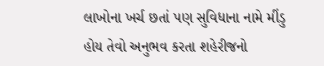લાખોના ખર્ચ છતાં પણ સુવિધાના નામે મીંડુ હોય તેવો અનુભવ કરતા શહેરીજનો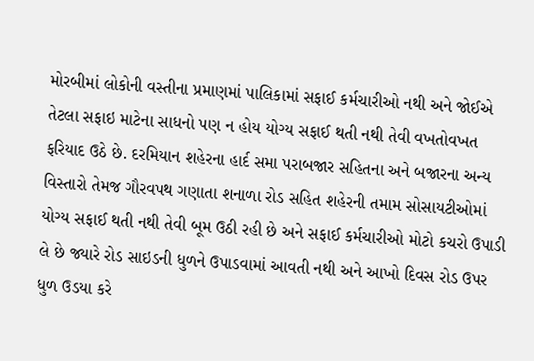મોરબીમાં લોકોની વસ્તીના પ્રમાણમાં પાલિકામાં સફાઈ કર્મચારીઓ નથી અને જોઈએ તેટલા સફાઇ માટેના સાધનો પણ ન હોય યોગ્ય સફાઈ થતી નથી તેવી વખતોવખત ફરિયાદ ઉઠે છે. દરમિયાન શહેરના હાર્દ સમા પરાબજાર સહિતના અને બજારના અન્ય વિસ્તારો તેમજ ગૌરવપથ ગણાતા શનાળા રોડ સહિત શહેરની તમામ સોસાયટીઓમાં યોગ્ય સફાઈ થતી નથી તેવી બૂમ ઉઠી રહી છે અને સફાઈ કર્મચારીઓ મોટો કચરો ઉપાડી લે છે જ્યારે રોડ સાઇડની ધુળને ઉપાડવામાં આવતી નથી અને આખો દિવસ રોડ ઉપર ધુળ ઉડયા કરે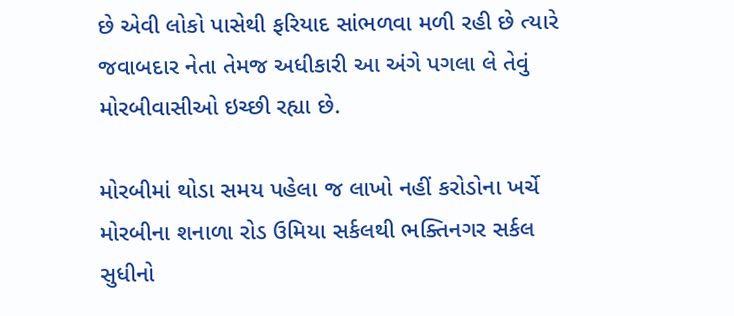છે એવી લોકો પાસેથી ફરિયાદ સાંભળવા મળી રહી છે ત્યારે જવાબદાર નેતા તેમજ અધીકારી આ અંગે પગલા લે તેવું મોરબીવાસીઓ ઇચ્છી રહ્યા છે.

મોરબીમાં થોડા સમય પહેલા જ લાખો નહીં કરોડોના ખર્ચે મોરબીના શનાળા રોડ ઉમિયા સર્કલથી ભક્તિનગર સર્કલ સુધીનો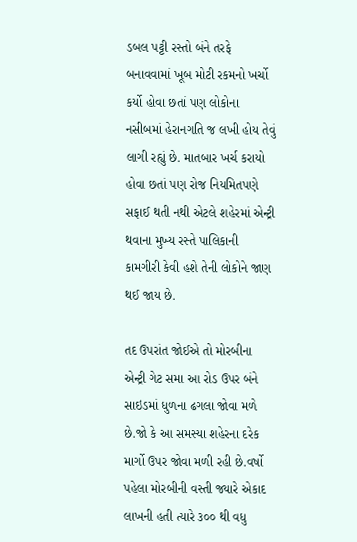ડબલ પટ્ટી રસ્તો બંને તરફે બનાવવામાં ખૂબ મોટી રકમનો ખર્ચો કર્યો હોવા છતાં પણ લોકોના નસીબમાં હેરાનગતિ જ લખી હોય તેવું લાગી રહ્યું છે. માતબાર ખર્ચ કરાયો હોવા છતાં પણ રોજ નિયમિતપણે સફાઈ થતી નથી એટલે શહેરમાં એન્ટ્રી થવાના મુખ્ય રસ્તે પાલિકાની કામગીરી કેવી હશે તેની લોકોને જાણ થઈ જાય છે.

તદ ઉપરાંત જોઈએ તો મોરબીના એન્ટ્રી ગેટ સમા આ રોડ ઉપર બંને સાઇડમાં ધુળના ઢગલા જોવા મળે છે.જો કે આ સમસ્યા શહેરના દરેક માર્ગો ઉપર જોવા મળી રહી છે.વર્ષો પહેલા મોરબીની વસ્તી જ્યારે એકાદ લાખની હતી ત્યારે ૩૦૦ થી વધુ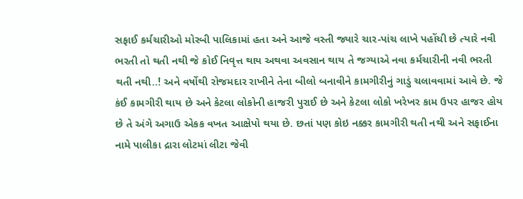સફાઈ કર્મચારીઓ મોરબી પાલિકામાં હતા અને આજે વસ્તી જ્યારે ચાર-પાંચ લાખે પહોંચી છે ત્યારે નવી ભરતી તો થતી નથી જે કોઈ નિવૃત્ત થાય અથવા અવસાન થાય તે જગ્યાએ નવા કર્મચારીની નવી ભરતી થતી નથી..! અને વર્ષોથી રોજમદાર રાખીને તેના બીલો બનાવીને કામગીરીનું ગાડું ચલાવવામાં આવે છે. જે કંઈ કામગીરી થાય છે અને કેટલા લોકોની હાજરી પુરાઈ છે અને કેટલા લોકો ખરેખર કામ ઉપર હાજર હોય છે તે અંગે અગાઉ એકક વખત આક્ષેપો થયા છે. છતાં પણ કોઇ નક્કર કામગીરી થતી નથી અને સફાઈના નામે પાલીકા દ્રારા લોટમાં લીટા જેવી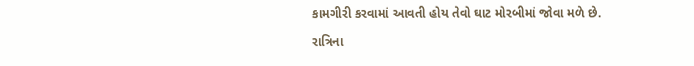કામગીરી કરવામાં આવતી હોય તેવો ઘાટ મોરબીમાં જોવા મળે છે.

રાત્રિના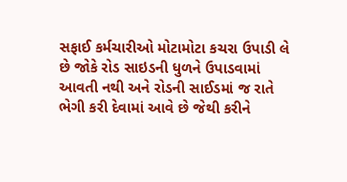સફાઈ કર્મચારીઓ મોટામોટા કચરા ઉપાડી લે છે જોકે રોડ સાઇડની ધુળને ઉપાડવામાં આવતી નથી અને રોડની સાઈડમાં જ રાતે ભેગી કરી દેવામાં આવે છે જેથી કરીને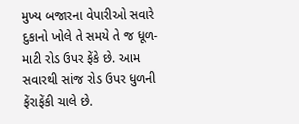મુખ્ય બજારના વેપારીઓ સવારે દુકાનો ખોલે તે સમયે તે જ ધૂળ-માટી રોડ ઉપર ફેંકે છે. આમ સવારથી સાંજ રોડ ઉપર ધુળની ફેંરાફેંકી ચાલે છે.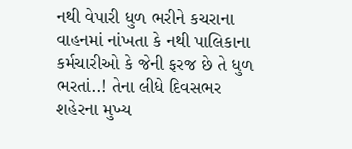નથી વેપારી ધુળ ભરીને કચરાના વાહનમાં નાંખતા કે નથી પાલિકાના કર્મચારીઓ કે જેની ફરજ છે તે ધુળ ભરતાં..! તેના લીધે દિવસભર શહેરના મુખ્ય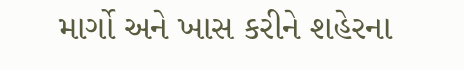માર્ગો અને ખાસ કરીને શહેરના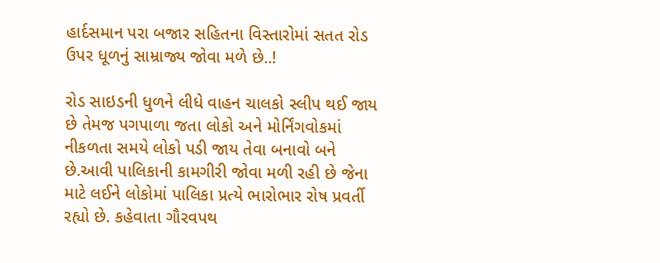હાર્દસમાન પરા બજાર સહિતના વિસ્તારોમાં સતત રોડ ઉપર ધૂળનું સામ્રાજ્ય જોવા મળે છે..!

રોડ સાઇડની ધુળને લીધે વાહન ચાલકો સ્લીપ થઈ જાય છે તેમજ પગપાળા જતા લોકો અને મોર્નિંગવોકમાં નીકળતા સમયે લોકો પડી જાય તેવા બનાવો બને છે.આવી પાલિકાની કામગીરી જોવા મળી રહી છે જેના માટે લઈને લોકોમાં પાલિકા પ્રત્યે ભારોભાર રોષ પ્રવર્તી રહ્યો છે. કહેવાતા ગૌરવપથ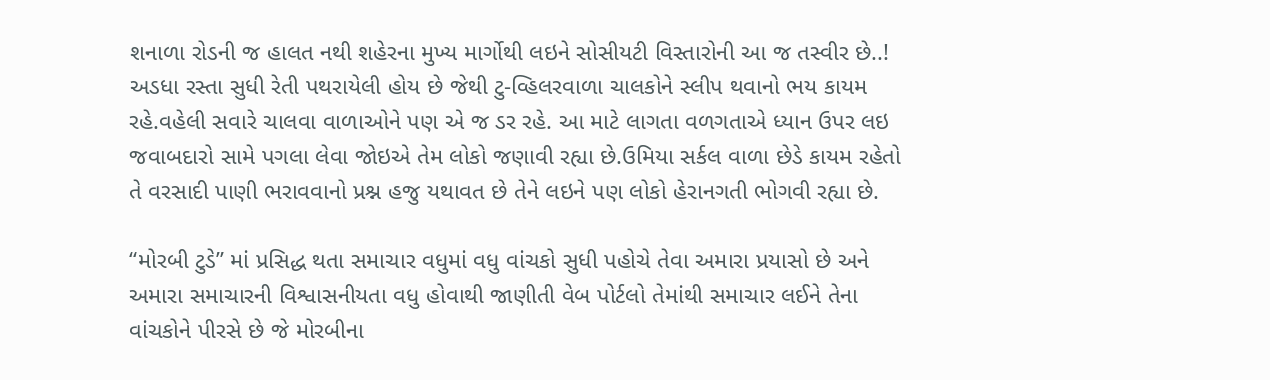શનાળા રોડની જ હાલત નથી શહેરના મુખ્ય માર્ગોથી લઇને સોસીયટી વિસ્તારોની આ જ તસ્વીર છે..! અડધા રસ્તા સુધી રેતી પથરાયેલી હોય છે જેથી ટુ-વ્હિલરવાળા ચાલકોને સ્લીપ થવાનો ભય કાયમ રહે.વહેલી સવારે ચાલવા વાળાઓને પણ એ જ ડર રહે. આ માટે લાગતા વળગતાએ ધ્યાન ઉપર લઇ જવાબદારો સામે પગલા લેવા જોઇએ તેમ લોકો જણાવી રહ્યા છે.ઉમિયા સર્કલ વાળા છેડે કાયમ રહેતો તે વરસાદી પાણી ભરાવવાનો પ્રશ્ન હજુ યથાવત છે તેને લઇને પણ લોકો હેરાનગતી ભોગવી રહ્યા છે.

“મોરબી ટુડે” માં પ્રસિદ્ધ થતા સમાચાર વધુમાં વધુ વાંચકો સુધી પહોચે તેવા અમારા પ્રયાસો છે અને અમારા સમાચારની વિશ્વાસનીયતા વધુ હોવાથી જાણીતી વેબ પોર્ટલો તેમાંથી સમાચાર લઈને તેના વાંચકોને પીરસે છે જે મોરબીના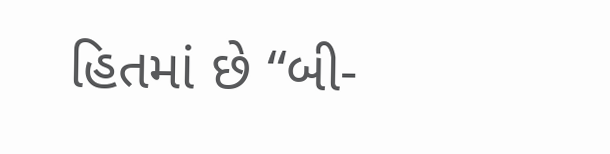હિતમાં છે “બી-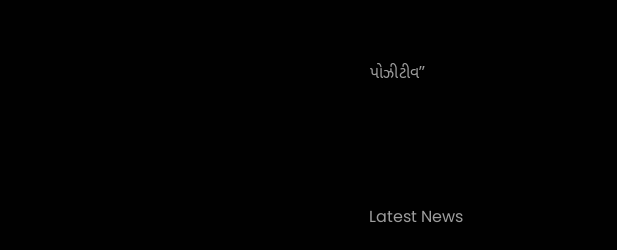પોઝીટીવ”






Latest News